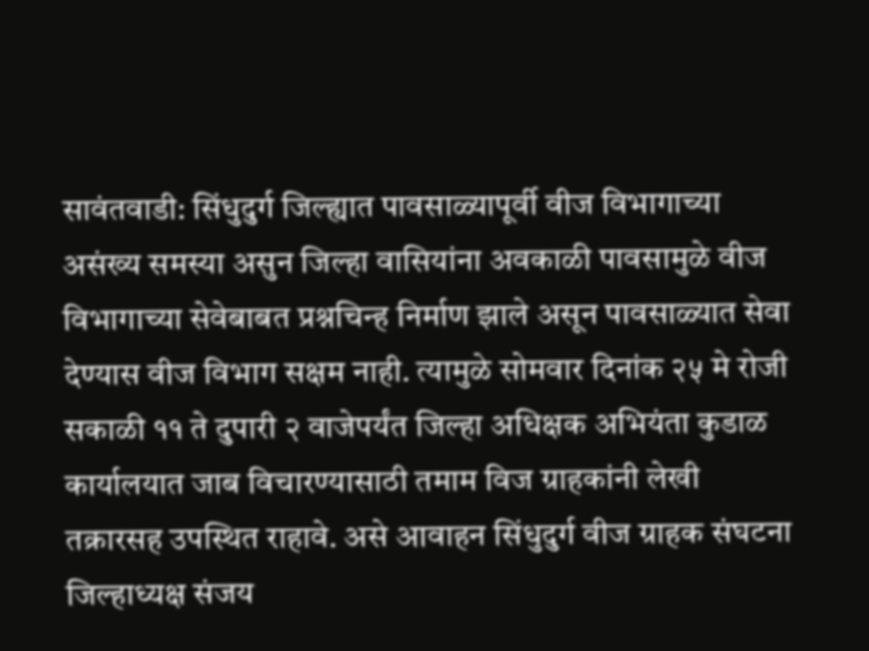सावंतवाडी: सिंधुदुर्ग जिल्ह्यात पावसाळ्यापूर्वी वीज विभागाच्या असंख्य समस्या असुन जिल्हा वासियांना अवकाळी पावसामुळे वीज विभागाच्या सेवेबाबत प्रश्नचिन्ह निर्माण झाले असून पावसाळ्यात सेवा देण्यास वीज विभाग सक्षम नाही. त्यामुळे सोमवार दिनांक २५ मे रोजी सकाळी ११ ते दुपारी २ वाजेपर्यंत जिल्हा अधिक्षक अभियंता कुडाळ कार्यालयात जाब विचारण्यासाठी तमाम विज ग्राहकांनी लेखी तक्रारसह उपस्थित राहावे. असे आवाहन सिंधुदुर्ग वीज ग्राहक संघटना जिल्हाध्यक्ष संजय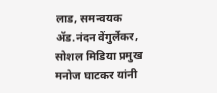लाड, समन्वयक ॲड.नंदन वेंगुर्लेकर, सोशल मिडिया प्रमुख मनोज घाटकर यांनी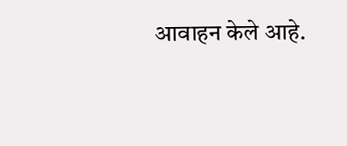आवाहन केले आहे.